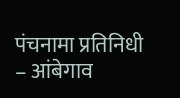पंचनामा प्रतिनिधी – आंबेगाव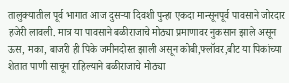तालुक्यातील पूर्व भागात आज दुसऱ्या दिवशी पुन्हा एकदा मान्सूनपूर्व पावसाने जोरदार हजेरी लावली. मात्र या पावसाने बळीराजाचे मोठ्या प्रमाणावर नुकसान झाले असून ऊस, मका, बाजरी ही पिके जमीनदोस्त झाली असून कोबी,फ्लॉवर,बीट या पिकांच्या शेतात पाणी साचून राहिल्याने बळीराजाचे मोठ्या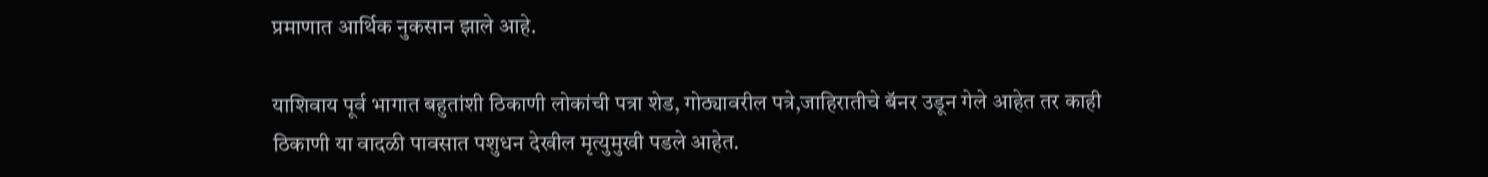प्रमाणात आर्थिक नुकसान झाले आहे.

याशिवाय पूर्व भागात बहुतांशी ठिकाणी लोकांची पत्रा शेड, गोठ्यावरील पत्रे,जाहिरातीचे बॅनर उडून गेले आहेत तर काही ठिकाणी या वादळी पावसात पशुधन देखील मृत्युमुखी पडले आहेत.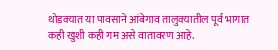थोडक्यात या पावसाने आंबेगाव तालुक्यातील पूर्व भागात कही खुशी कही गम असे वातावरण आहे.